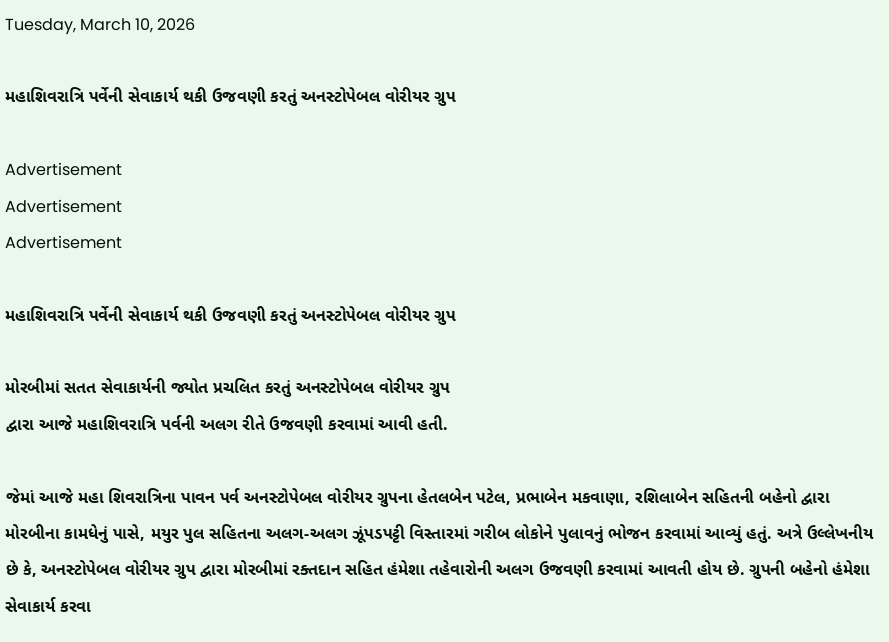Tuesday, March 10, 2026

મહાશિવરાત્રિ પર્વેની સેવાકાર્ય થકી ઉજવણી કરતું અનસ્ટોપેબલ વોરીયર ગ્રુપ

Advertisement
Advertisement
Advertisement

મહાશિવરાત્રિ પર્વેની સેવાકાર્ય થકી ઉજવણી કરતું અનસ્ટોપેબલ વોરીયર ગ્રુપ

મોરબીમાં સતત સેવાકાર્યની જ્યોત પ્રચલિત કરતું અનસ્ટોપેબલ વોરીયર ગ્રુપ
દ્વારા આજે મહાશિવરાત્રિ પર્વની અલગ રીતે ઉજવણી કરવામાં આવી હતી.

જેમાં આજે મહા શિવરાત્રિના પાવન પર્વ અનસ્ટોપેબલ વોરીયર ગ્રુપના હેતલબેન પટેલ, પ્રભાબેન મકવાણા, રશિલાબેન સહિતની બહેનો દ્વારા મોરબીના કામધેનું પાસે, મયુર પુલ સહિતના અલગ-અલગ ઝૂંપડપટ્ટી વિસ્તારમાં ગરીબ લોકોને પુલાવનું ભોજન કરવામાં આવ્યું હતું. અત્રે ઉલ્લેખનીય છે કે, અનસ્ટોપેબલ વોરીયર ગ્રુપ દ્વારા મોરબીમાં રક્તદાન સહિત હંમેશા તહેવારોની અલગ ઉજવણી કરવામાં આવતી હોય છે. ગ્રુપની બહેનો હંમેશા સેવાકાર્ય કરવા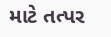માટે તત્પર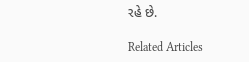રહે છે.

Related Articles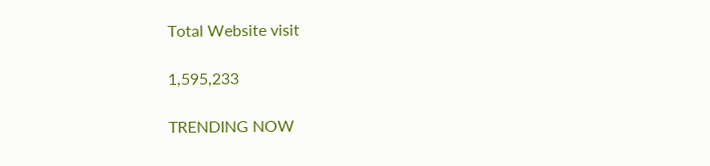Total Website visit

1,595,233

TRENDING NOW